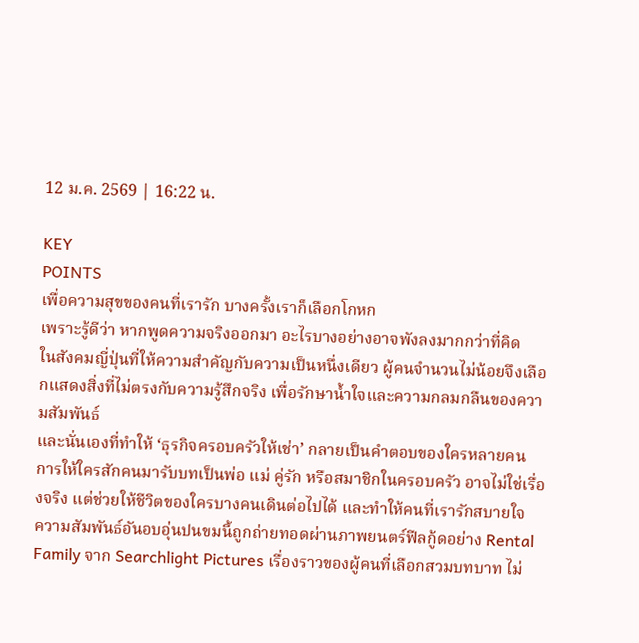12 ม.ค. 2569 | 16:22 น.

KEY
POINTS
เพื่อความสุขของคนที่เรารัก บางครั้งเราก็เลือกโกหก
เพราะรู้ดีว่า หากพูดความจริงออกมา อะไรบางอย่างอาจพังลงมากกว่าที่คิด
ในสังคมญี่ปุ่นที่ให้ความสำคัญกับความเป็นหนึ่งเดียว ผู้คนจำนวนไม่น้อยจึงเลือกแสดงสิ่งที่ไม่ตรงกับความรู้สึกจริง เพื่อรักษาน้ำใจและความกลมกลืนของความสัมพันธ์
และนั่นเองที่ทำให้ ‘ธุรกิจครอบครัวให้เช่า’ กลายเป็นคำตอบของใครหลายคน
การให้ใครสักคนมารับบทเป็นพ่อ แม่ คู่รัก หรือสมาชิกในครอบครัว อาจไม่ใช่เรื่องจริง แต่ช่วยให้ชีวิตของใครบางคนเดินต่อไปได้ และทำให้คนที่เรารักสบายใจ
ความสัมพันธ์อันอบอุ่นปนขมนี้ถูกถ่ายทอดผ่านภาพยนตร์ฟีลกู้ดอย่าง Rental Family จาก Searchlight Pictures เรื่องราวของผู้คนที่เลือกสวมบทบาท ไม่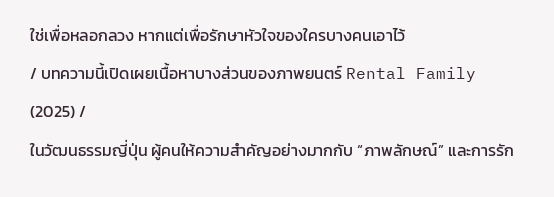ใช่เพื่อหลอกลวง หากแต่เพื่อรักษาหัวใจของใครบางคนเอาไว้
/ บทความนี้เปิดเผยเนื้อหาบางส่วนของภาพยนตร์ Rental Family (2025) /
ในวัฒนธรรมญี่ปุ่น ผู้คนให้ความสำคัญอย่างมากกับ “ภาพลักษณ์” และการรัก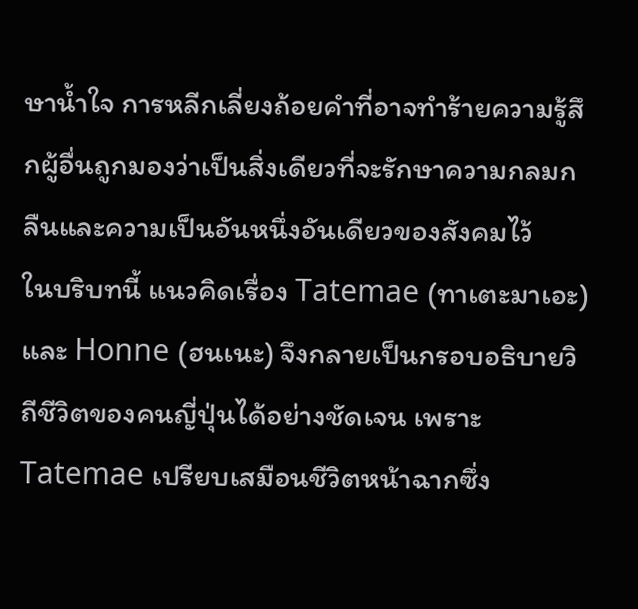ษาน้ำใจ การหลีกเลี่ยงถ้อยคำที่อาจทำร้ายความรู้สึกผู้อื่นถูกมองว่าเป็นสิ่งเดียวที่จะรักษาความกลมกลืนและความเป็นอันหนึ่งอันเดียวของสังคมไว้
ในบริบทนี้ แนวคิดเรื่อง Tatemae (ทาเตะมาเอะ) และ Honne (ฮนเนะ) จึงกลายเป็นกรอบอธิบายวิถีชีวิตของคนญี่ปุ่นได้อย่างชัดเจน เพราะ Tatemae เปรียบเสมือนชีวิตหน้าฉากซึ่ง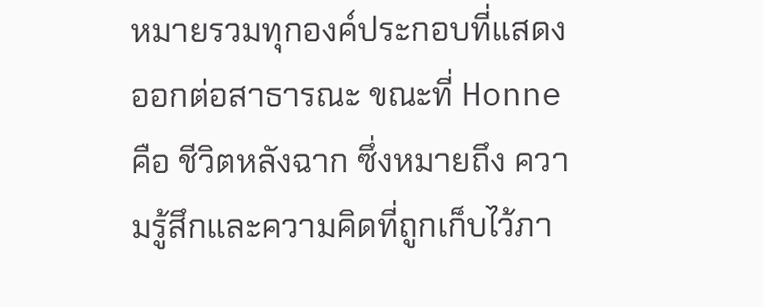หมายรวมทุกองค์ประกอบที่แสดงออกต่อสาธารณะ ขณะที่ Honne คือ ชีวิตหลังฉาก ซึ่งหมายถึง ความรู้สึกและความคิดที่ถูกเก็บไว้ภา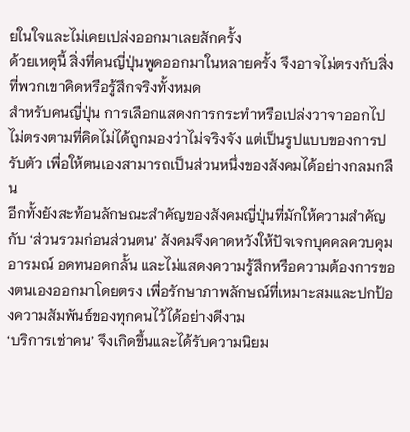ยในใจและไม่เคยเปล่งออกมาเลยสักครั้ง
ด้วยเหตุนี้ สิ่งที่คนญี่ปุ่นพูดออกมาในหลายครั้ง จึงอาจไม่ตรงกับสิ่งที่พวกเขาคิดหรือรู้สึกจริงทั้งหมด
สำหรับคนญี่ปุ่น การเลือกแสดงการกระทำหรือเปล่งวาจาออกไปไม่ตรงตามที่คิดไม่ได้ถูกมองว่าไม่จริงจัง แต่เป็นรูปแบบของการปรับตัว เพื่อให้ตนเองสามารถเป็นส่วนหนึ่งของสังคมได้อย่างกลมกลืน
อีกทั้งยังสะท้อนลักษณะสำคัญของสังคมญี่ปุ่นที่มักให้ความสำคัญกับ ‘ส่วนรวมก่อนส่วนตน’ สังคมจึงคาดหวังให้ปัจเจกบุคคลควบคุมอารมณ์ อดทนอดกลั้น และไม่แสดงความรู้สึกหรือความต้องการของตนเองออกมาโดยตรง เพื่อรักษาภาพลักษณ์ที่เหมาะสมและปกป้องความสัมพันธ์ของทุกคนไว้ได้อย่างดีงาม
‘บริการเช่าคน’ จึงเกิดขึ้นและได้รับความนิยม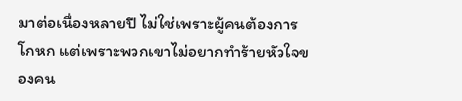มาต่อเนื่องหลายปี ไม่ใช่เพราะผู้คนต้องการโกหก แต่เพราะพวกเขาไม่อยากทำร้ายหัวใจของคน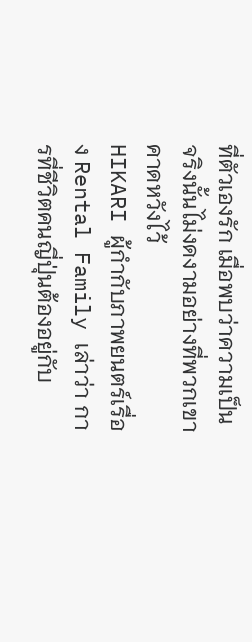ที่ตัวเองรัก เมื่อพบว่าความเป็นจริงนั้นไม่งดงามอย่างที่พวกเขาคาดหวังไว้
HIKARI ผู้กำกับภาพยนตร์เรื่อง Rental Family เล่าว่า การที่ชีวิตคนญี่ปุ่นต้องอยู่กับ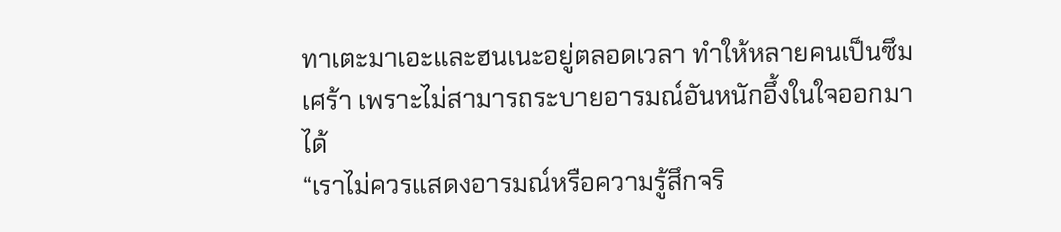ทาเตะมาเอะและฮนเนะอยู่ตลอดเวลา ทำให้หลายคนเป็นซึมเศร้า เพราะไม่สามารถระบายอารมณ์อันหนักอึ้งในใจออกมาได้
“เราไม่ควรแสดงอารมณ์หรือความรู้สึกจริ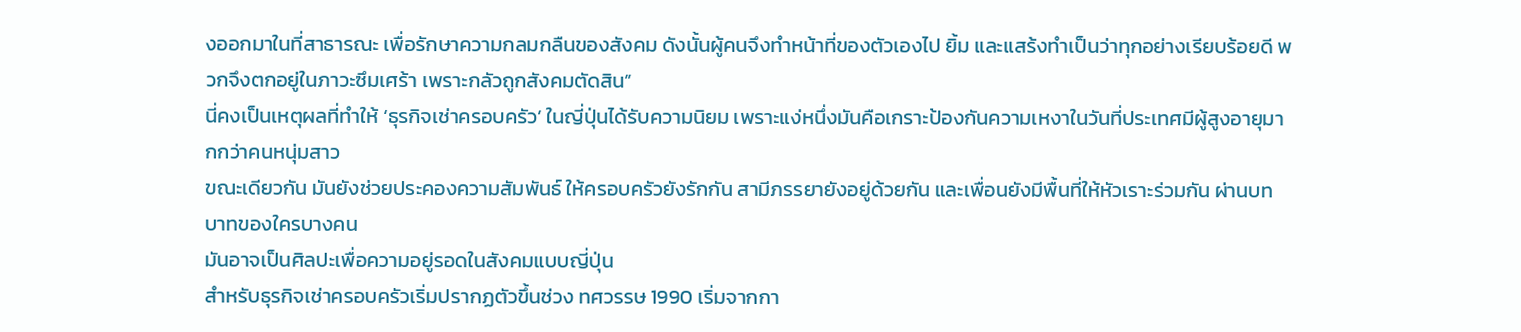งออกมาในที่สาธารณะ เพื่อรักษาความกลมกลืนของสังคม ดังนั้นผู้คนจึงทำหน้าที่ของตัวเองไป ยิ้ม และแสร้งทำเป็นว่าทุกอย่างเรียบร้อยดี พวกจึงตกอยู่ในภาวะซึมเศร้า เพราะกลัวถูกสังคมตัดสิน”
นี่คงเป็นเหตุผลที่ทำให้ ‘ธุรกิจเช่าครอบครัว’ ในญี่ปุ่นได้รับความนิยม เพราะแง่หนึ่งมันคือเกราะป้องกันความเหงาในวันที่ประเทศมีผู้สูงอายุมากกว่าคนหนุ่มสาว
ขณะเดียวกัน มันยังช่วยประคองความสัมพันธ์ ให้ครอบครัวยังรักกัน สามีภรรยายังอยู่ด้วยกัน และเพื่อนยังมีพื้นที่ให้หัวเราะร่วมกัน ผ่านบทบาทของใครบางคน
มันอาจเป็นศิลปะเพื่อความอยู่รอดในสังคมแบบญี่ปุ่น
สำหรับธุรกิจเช่าครอบครัวเริ่มปรากฏตัวขึ้นช่วง ทศวรรษ 1990 เริ่มจากกา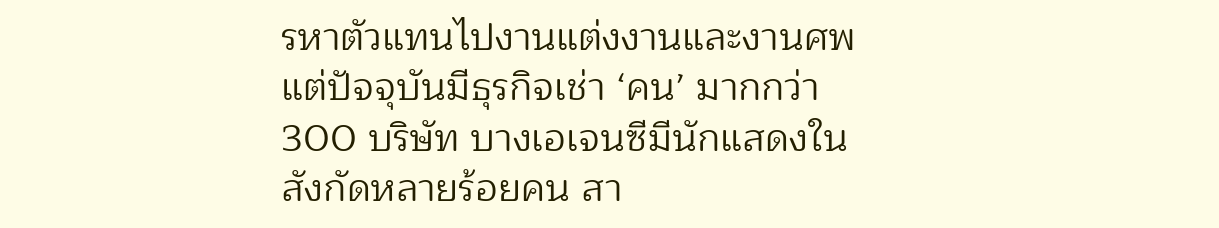รหาตัวแทนไปงานแต่งงานและงานศพ แต่ปัจจุบันมีธุรกิจเช่า ‘คน’ มากกว่า 300 บริษัท บางเอเจนซีมีนักแสดงในสังกัดหลายร้อยคน สา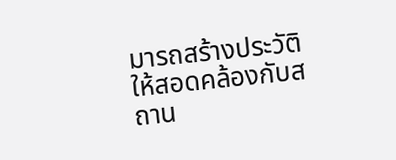มารถสร้างประวัติให้สอดคล้องกับสถาน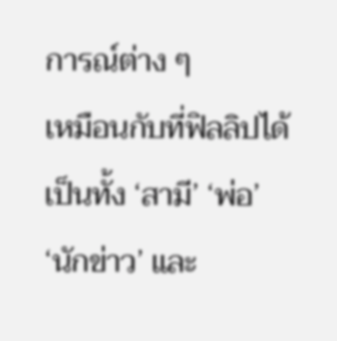การณ์ต่าง ๆ
เหมือนกับที่ฟิลลิปได้เป็นทั้ง ‘สามี’ ‘พ่อ’ ‘นักข่าว’ และ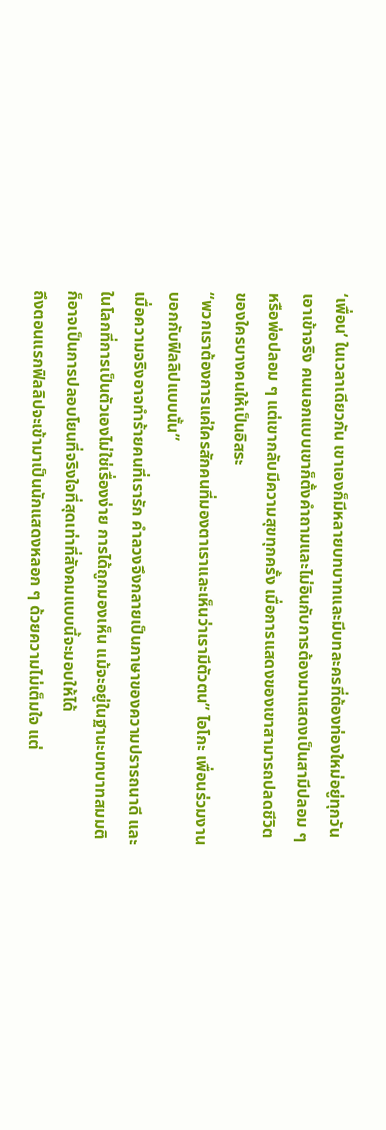‘เพื่อน’ ในเวลาเดียวกัน เขาเองก็มีหลายบทบาทและมีบทละครที่ต้องท่องใหม่อยู่ทุกวัน
เอาเข้าจริง คนนอกแบบเขาก็ตั้งคำถามและไม่อินกับการต้องมาแสดงเป็นสามีปลอม ๆ หรือพ่อปลอม ๆ แต่เขากลับมีความสุขทุกครั้ง เมื่อการแสดงของเขาสามารถปลดชีวิตของใครบางคนให้เป็นอิสระ
“พวกเราต้องการแค่ใครสักคนที่มองตาเราและเห็นว่าเรามีตัวตน” ไอโกะ เพื่อนร่วมงานบอกกับฟิลลิปแบบนั้น”
เมื่อความจริงอาจทำร้ายคนที่เรารัก คำลวงจึงกลายเป็นภาษาของความปรารถนาดี และในโลกที่การเป็นตัวเองไม่ใช่เรื่องง่าย การได้ถูกมองเห็น แม้จะอยู่ในฐานะบทบาทสมมติ ก็อาจเป็นการปลอบโยนที่จริงใจที่สุดเท่าที่สังคมแบบนี้จะมอบให้ได้
ถึงตอนแรกฟิลลิปจะเข้ามาเป็นนักแสดงหลอก ๆ ด้วยความไม่เต็มใจ แต่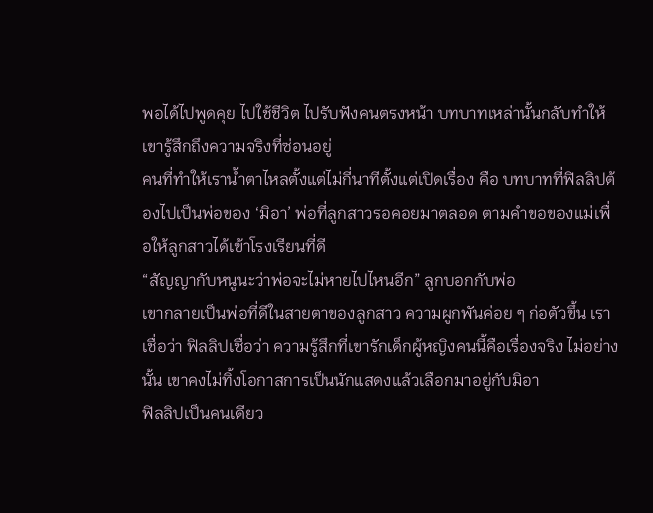พอได้ไปพูดคุย ไปใช้ชีวิต ไปรับฟังคนตรงหน้า บทบาทเหล่านั้นกลับทำให้เขารู้สึกถึงความจริงที่ซ่อนอยู่
คนที่ทำให้เราน้ำตาไหลตั้งแต่ไม่กี่นาทีตั้งแต่เปิดเรื่อง คือ บทบาทที่ฟิลลิปต้องไปเป็นพ่อของ ‘มิอา’ พ่อที่ลูกสาวรอคอยมาตลอด ตามคำขอของแม่เพื่อให้ลูกสาวได้เข้าโรงเรียนที่ดี
“สัญญากับหนูนะว่าพ่อจะไม่หายไปไหนอีก” ลูกบอกกับพ่อ
เขากลายเป็นพ่อที่ดีในสายตาของลูกสาว ความผูกพันค่อย ๆ ก่อตัวขึ้น เราเชื่อว่า ฟิลลิปเชื่อว่า ความรู้สึกที่เขารักเด็กผู้หญิงคนนี้คือเรื่องจริง ไม่อย่างนั้น เขาคงไม่ทิ้งโอกาสการเป็นนักแสดงแล้วเลือกมาอยู่กับมิอา
ฟิลลิปเป็นคนเดียว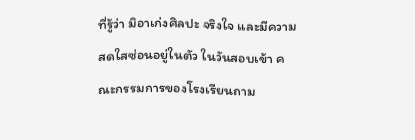ที่รู้ว่า มิอาเก่งศิลปะ จริงใจ และมีความสดใสซ่อนอยู่ในตัว ในวันสอบเข้า คณะกรรมการของโรงเรียนถาม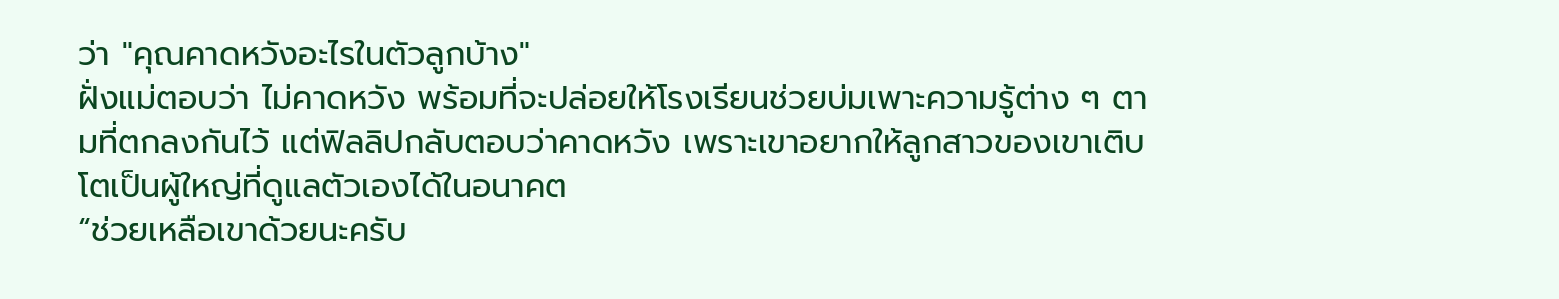ว่า "คุณคาดหวังอะไรในตัวลูกบ้าง"
ฝั่งแม่ตอบว่า ไม่คาดหวัง พร้อมที่จะปล่อยให้โรงเรียนช่วยบ่มเพาะความรู้ต่าง ๆ ตามที่ตกลงกันไว้ แต่ฟิลลิปกลับตอบว่าคาดหวัง เพราะเขาอยากให้ลูกสาวของเขาเติบโตเป็นผู้ใหญ่ที่ดูแลตัวเองได้ในอนาคต
“ช่วยเหลือเขาด้วยนะครับ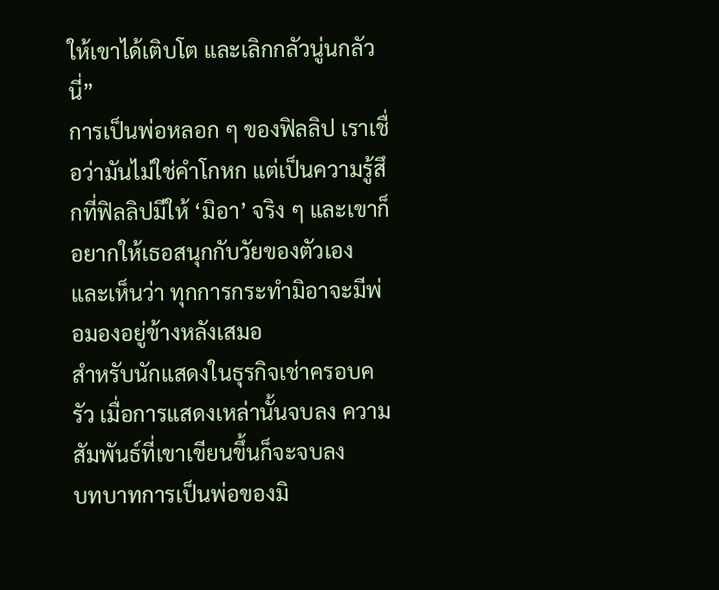ให้เขาได้เติบโต และเลิกกลัวนู่นกลัวนี่”
การเป็นพ่อหลอก ๆ ของฟิลลิป เราเชื่อว่ามันไม่ใช่คำโกหก แต่เป็นความรู้สึกที่ฟิลลิปมีให้ ‘มิอา’ จริง ๆ และเขาก็อยากให้เธอสนุกกับวัยของตัวเอง และเห็นว่า ทุกการกระทำมิอาจะมีพ่อมองอยู่ข้างหลังเสมอ
สำหรับนักแสดงในธุรกิจเช่าครอบครัว เมื่อการแสดงเหล่านั้นจบลง ความสัมพันธ์ที่เขาเขียนขึ้นก็จะจบลง
บทบาทการเป็นพ่อของมิ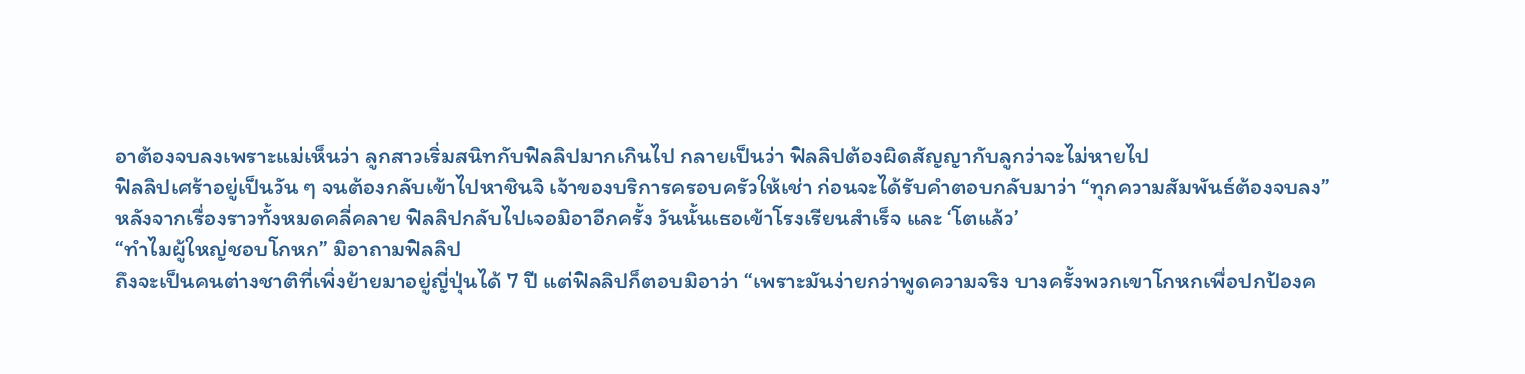อาต้องจบลงเพราะแม่เห็นว่า ลูกสาวเริ่มสนิทกับฟิลลิปมากเกินไป กลายเป็นว่า ฟิลลิปต้องผิดสัญญากับลูกว่าจะไม่หายไป
ฟิลลิปเศร้าอยู่เป็นวัน ๆ จนต้องกลับเข้าไปหาชินจิ เจ้าของบริการครอบครัวให้เช่า ก่อนจะได้รับคำตอบกลับมาว่า “ทุกความสัมพันธ์ต้องจบลง”
หลังจากเรื่องราวทั้งหมดคลี่คลาย ฟิลลิปกลับไปเจอมิอาอีกครั้ง วันนั้นเธอเข้าโรงเรียนสำเร็จ และ ‘โตแล้ว’
“ทำไมผู้ใหญ่ชอบโกหก” มิอาถามฟิลลิป
ถึงจะเป็นคนต่างชาติที่เพิ่งย้ายมาอยู่ญี่ปุ่นได้ 7 ปี แต่ฟิลลิปก็ตอบมิอาว่า “เพราะมันง่ายกว่าพูดความจริง บางครั้งพวกเขาโกหกเพื่อปกป้องค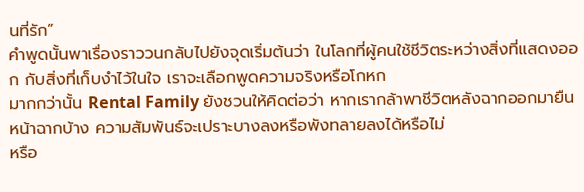นที่รัก”
คำพูดนั้นพาเรื่องราววนกลับไปยังจุดเริ่มต้นว่า ในโลกที่ผู้คนใช้ชีวิตระหว่างสิ่งที่แสดงออก กับสิ่งที่เก็บงำไว้ในใจ เราจะเลือกพูดความจริงหรือโกหก
มากกว่านั้น Rental Family ยังชวนให้คิดต่อว่า หากเรากล้าพาชีวิตหลังฉากออกมายืนหน้าฉากบ้าง ความสัมพันธ์จะเปราะบางลงหรือพังทลายลงได้หรือไม่
หรือ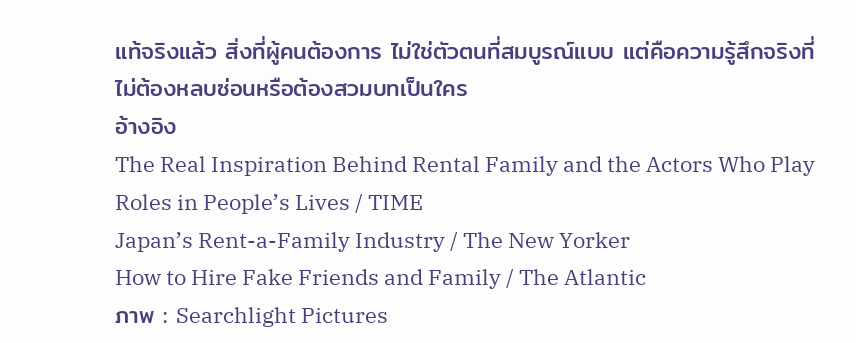แท้จริงแล้ว สิ่งที่ผู้คนต้องการ ไม่ใช่ตัวตนที่สมบูรณ์แบบ แต่คือความรู้สึกจริงที่ไม่ต้องหลบซ่อนหรือต้องสวมบทเป็นใคร
อ้างอิง
The Real Inspiration Behind Rental Family and the Actors Who Play Roles in People’s Lives / TIME
Japan’s Rent-a-Family Industry / The New Yorker
How to Hire Fake Friends and Family / The Atlantic
ภาพ : Searchlight Pictures